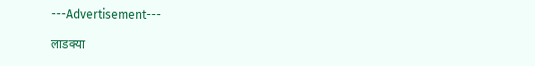---Advertisement---

लाडक्या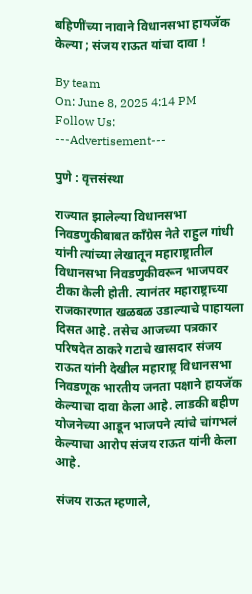बहिणींच्या नावाने विधानसभा हायजॅक केल्या ; संजय राऊत यांचा दावा !

By team
On: June 8, 2025 4:14 PM
Follow Us:
---Advertisement---

पुणे : वृत्तसंस्था

राज्यात झालेल्या विधानसभा निवडणुकीबाबत कॉंग्रेस नेते राहुल गांधी यांनी त्यांच्या लेखातून महाराष्ट्रातील विधानसभा निवडणुकीवरून भाजपवर टीका केली होती. त्यानंतर महाराष्ट्राच्या राजकारणात खळबळ उडाल्याचे पाहायला दिसत आहे. तसेच आजच्या पत्रकार परिषदेत ठाकरे गटाचे खासदार संजय राऊत यांनी देखील महाराष्ट्र विधानसभा निवडणूक भारतीय जनता पक्षाने हायजॅक केल्याचा दावा केला आहे. लाडकी बहीण योजनेच्या आडून भाजपने त्यांचे चांगभलं केल्याचा आरोप संजय राऊत यांनी केला आहे.

संजय राऊत म्हणाले,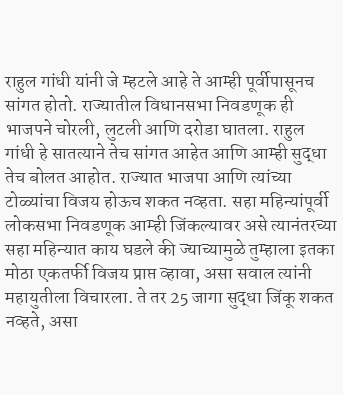राहुल गांधी यांनी जे म्हटले आहे ते आम्ही पूर्वीपासूनच सांगत होतो. राज्यातील विधानसभा निवडणूक ही भाजपने चोरली, लुटली आणि दरोडा घातला. राहुल गांधी हे सातत्याने तेच सांगत आहेत आणि आम्ही सुद्धा तेच बोलत आहोत. राज्यात भाजपा आणि त्यांच्या टोळ्यांचा विजय होऊच शकत नव्हता. सहा महिन्यांपूर्वी लोकसभा निवडणूक आम्ही जिंकल्यावर असे त्यानंतरच्या सहा महिन्यात काय घडले की ज्याच्यामुळे तुम्हाला इतका मोठा एकतर्फी विजय प्राप्त व्हावा, असा सवाल त्यांनी महायुतीला विचारला. ते तर 25 जागा सुद्धा जिंकू शकत नव्हते, असा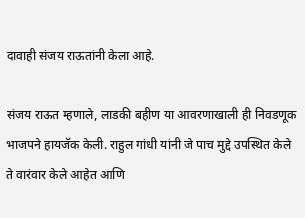दावाही संजय राऊतांनी केला आहे.

संजय राऊत म्हणाले, लाडकी बहीण या आवरणाखाली ही निवडणूक भाजपने हायजॅक केली. राहुल गांधी यांनी जे पाच मुद्दे उपस्थित केले ते वारंवार केले आहेत आणि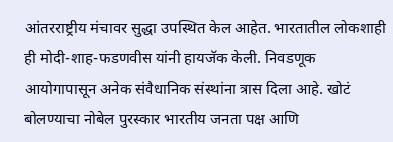आंतरराष्ट्रीय मंचावर सुद्धा उपस्थित केल आहेत. भारतातील लोकशाही ही मोदी-शाह-फडणवीस यांनी हायजॅक केली. निवडणूक आयोगापासून अनेक संवैधानिक संस्थांना त्रास दिला आहे. खोटं बोलण्याचा नोबेल पुरस्कार भारतीय जनता पक्ष आणि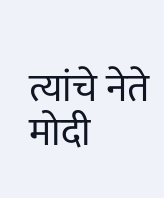त्यांचे नेते मोदी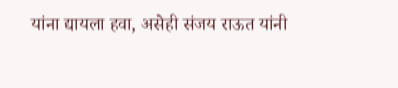यांना द्यायला हवा, असेही संजय राऊत यांनी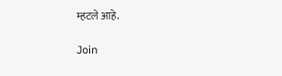म्हटले आहे.

Join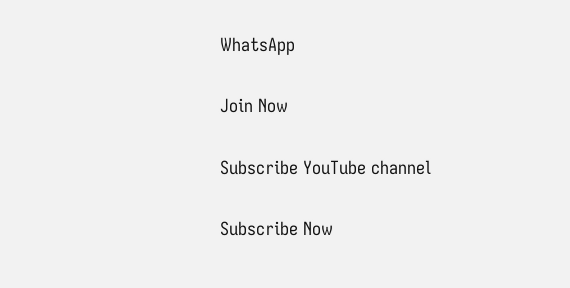WhatsApp

Join Now

Subscribe YouTube channel

Subscribe Now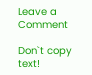Leave a Comment

Don`t copy text!